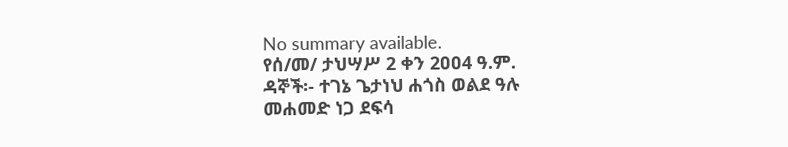No summary available.
የሰ/መ/ ታህሣሥ 2 ቀን 2ዐዐ4 ዓ.ም.
ዳኞች፡- ተገኔ ጌታነህ ሐጎስ ወልደ ዓሉ መሐመድ ነጋ ደፍሳ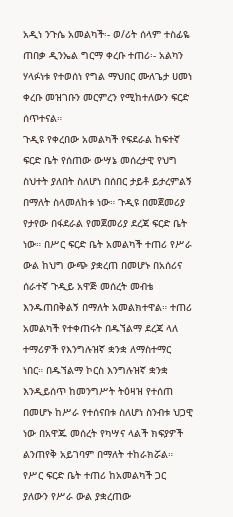አዲነ ንጉሴ አመልካች፡- ወ/ሪት ሰላም ተስፊዬ ጠበቃ ዲንኤል ግርማ ቀረቡ ተጠሪ፡- አልካን ሃላፉነቱ የተወሰነ የግል ማህበር ሙለጌታ ሀመነ ቀረቡ መዝገቡን መርምረን የሚከተለውን ፍርድ ሰጥተናል።
ጉዲዩ የቀረበው አመልካች የፍደራል ከፍተኛ ፍርድ ቤት የሰጠው ውሣኔ መሰረታዊ የህግ ስህተት ያለበት ስለሆነ በሰበር ታይቶ ይታረምልኝ በማለት ስላመለከቱ ነው። ጉዲዩ በመጀመሪያ የታየው በፋደራል የመጀመሪያ ደረጃ ፍርድ ቤት ነው። በሥር ፍርድ ቤት አመልካች ተጠሪ የሥራ ውል ከህግ ውጭ ያቋረጠ በመሆኑ በአሰሪና ሰራተኛ ጉዲይ አዋጅ መሰረት መብቴ እንዱጠበቅልኝ በማለት አመልክተዋል። ተጠሪ አመልካች የተቀጠሩት በዱኘልማ ደረጃ ላለ ተማሪዎች የእንግሉዝኛ ቋንቋ ለማስተማር ነበር። በዱኘልማ ኮርስ እንግሉዝኛ ቋንቋ እንዲይሰጥ ከመንግሥት ትዕዛዝ የተሰጠ በመሆኑ ከሥራ የተሰናበቱ ስለሆነ ስንብቱ ህጋዊ ነው በአዋጁ መሰረት የካሣና ላልች ክፍያዎች ልንጠየቅ አይገባም በማለት ተከራክሯል። የሥር ፍርድ ቤት ተጠሪ ከአመልካች ጋር ያለውን የሥራ ውል ያቋረጠው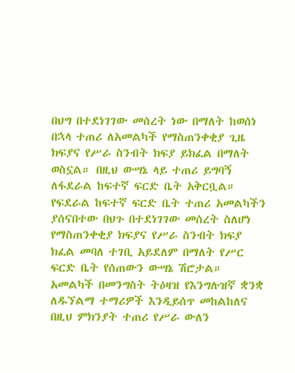በህግ በተደነገገው መሰረት ነው በማለት ከወሰነ በኋላ ተጠሪ ለአመልካች የማስጠንቀቂያ ጊዜ ክፍያና የሥራ ስንብት ክፍያ ይክፈል በማለት ወስኗል። በዚህ ውሣኔ ላይ ተጠሪ ይግባኝ ለፋደራል ከፍተኛ ፍርድ ቤት አቅርቧል።
የፍደራል ከፍተኛ ፍርድ ቤት ተጠሪ አመልካችን ያሰናበተው በህጉ በተደነገገው መሰረት ስለሆነ የማስጠንቀቂያ ክፍያና የሥራ ስንብት ክፍያ ክፈል መባለ ተገቢ አይደለም በማለት የሥር ፍርድ ቤት የሰጠውን ውሣኔ ሽሮታል።
አመልካች በመንግስት ትዕዛዝ የእንግሉዝኛ ቋንቋ ለዱኘልማ ተማሪዎች እንዲይሰጥ መከልከለና በዚህ ምክንያት ተጠሪ የሥራ ውለን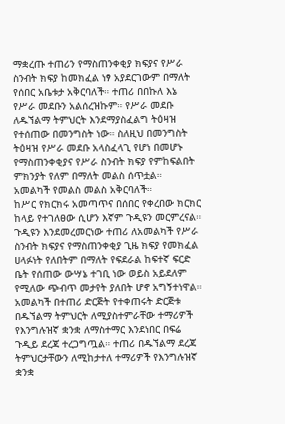ማቋረጡ ተጠሪን የማስጠንቀቂያ ክፍያና የሥራ ስንብት ክፍያ ከመክፈል ነፃ አያደርገውም በማለት የሰበር አቤቱታ አቅርባለች። ተጠሪ በበኩለ እኔ የሥራ መደቡን አልሰረዝኩም። የሥራ መደቡ ለዱኘልማ ትምህርት እንደማያስፈልግ ትዕዛዝ የተሰጠው በመንግስት ነው። ስለዚህ በመንግስት ትዕዛዝ የሥራ መደቡ አላስፈላጊ የሆነ በመሆኑ የማስጠንቀቂያና የሥራ ስንብት ክፍያ የምከፍልበት ምክንያት የለም በማለት መልስ ሰጥቷል።
አመልካች የመልስ መልስ አቅርባለች።
ከሥር የክርክሩ አመጣጥና በሰበር የቀረበው ክርክር ከላይ የተገለፀው ሲሆን እኛም ጉዲዩን መርምረናል። ጉዲዩን እንደመረመርነው ተጠሪ ለአመልካች የሥራ ስንብት ክፍያና የማስጠንቀቂያ ጊዜ ክፍያ የመክፈል ሀላፉነት የለበትም በማለት የፍደራል ከፍተኛ ፍርድ ቤት የሰጠው ውሣኔ ተገቢ ነው ወይስ አይደለም የሚለው ጭብጥ መታየት ያለበት ሆኖ አግኝተነዋል። አመልካች በተጠሪ ድርጅት የተቀጠሩት ድርጅቱ በዱኘልማ ትምህርት ለሚያስተምራቸው ተማሪዎች የእንግሉዝኛ ቋንቋ ለማስተማር እንደነበር በፍሬ ጉዲይ ደረጃ ተረጋግጧል። ተጠሪ በዱኘልማ ደረጃ ትምህርታቸውን ለሚከታተለ ተማሪዎች የእንግሉዝኛ ቋንቋ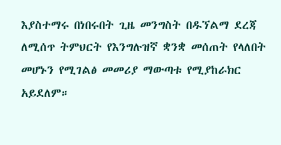እያስተማሩ በነበሩበት ጊዜ መንግስት በዱኘልማ ደረጃ ለሚሰጥ ትምህርት የእንግሉዝኛ ቋንቋ መሰጠት የላለበት መሆኑን የሚገልፅ መመሪያ ማውጣቱ የሚያከራክር አይደለም።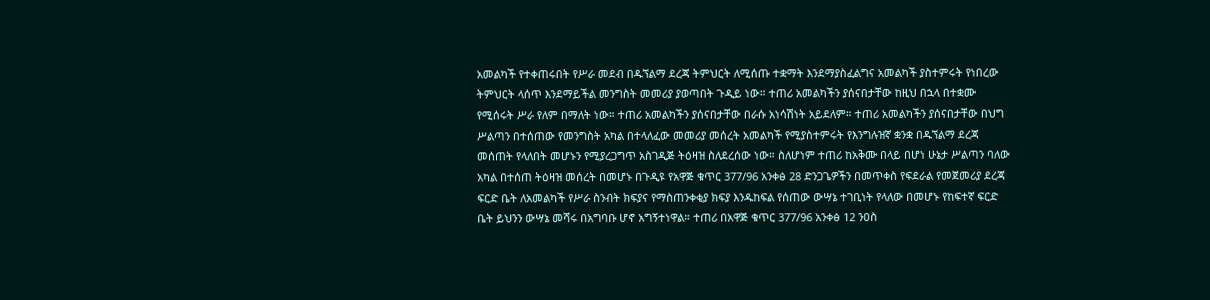አመልካች የተቀጠሩበት የሥራ መደብ በዱኘልማ ደረጃ ትምህርት ለሚሰጡ ተቋማት እንደማያስፈልግና አመልካች ያስተምሩት የነበረው ትምህርት ላሰጥ እንደማይችል መንግስት መመሪያ ያወጣበት ጉዲይ ነው። ተጠሪ አመልካችን ያሰናበታቸው ከዚህ በኋላ በተቋሙ የሚሰሩት ሥራ የለም በማለት ነው። ተጠሪ አመልካችን ያሰናበታቸው በራሱ አነሳሽነት አይደለም። ተጠሪ አመልካችን ያሰናበታቸው በህግ ሥልጣን በተሰጠው የመንግስት አካል በተላለፈው መመሪያ መሰረት አመልካች የሚያስተምሩት የእንግሉዝኛ ቋንቋ በዱኘልማ ደረጃ መሰጠት የላለበት መሆኑን የሚያረጋግጥ አስገዲጅ ትዕዛዝ ስለደረሰው ነው። ስለሆነም ተጠሪ ከአቅሙ በላይ በሆነ ሁኔታ ሥልጣን ባለው አካል በተሰጠ ትዕዛዝ መሰረት በመሆኑ በጉዲዩ የአዋጅ ቁጥር 377/96 አንቀፅ 28 ድንጋጌዎችን በመጥቀስ የፍደራል የመጀመሪያ ደረጃ ፍርድ ቤት ለአመልካች የሥራ ስንብት ክፍያና የማስጠንቀቂያ ክፍያ እንዱከፍል የሰጠው ውሣኔ ተገቢነት የላለው በመሆኑ የከፍተኛ ፍርድ ቤት ይህንን ውሣኔ መሻሩ በአግባቡ ሆኖ አግኝተነዋል። ተጠሪ በአዋጅ ቁጥር 377/96 አንቀፅ 12 ንዐስ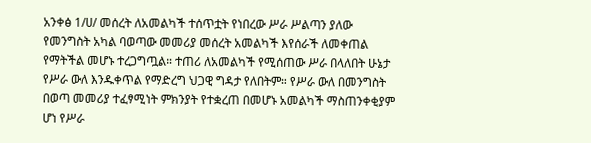አንቀፅ 1/ሀ/ መሰረት ለአመልካች ተሰጥቷት የነበረው ሥራ ሥልጣን ያለው የመንግስት አካል ባወጣው መመሪያ መሰረት አመልካች እየሰራች ለመቀጠል የማትችል መሆኑ ተረጋግጧል። ተጠሪ ለአመልካች የሚሰጠው ሥራ በላለበት ሁኔታ የሥራ ውለ እንዱቀጥል የማድረግ ህጋዊ ግዳታ የለበትም። የሥራ ውለ በመንግስት በወጣ መመሪያ ተፈፃሚነት ምክንያት የተቋረጠ በመሆኑ አመልካች ማስጠንቀቂያም ሆነ የሥራ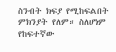ስንብት ክፍያ የሚከፍልበት ምክንያት የለም። ስለሆነም የከፍተኛው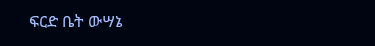ፍርድ ቤት ውሣኔ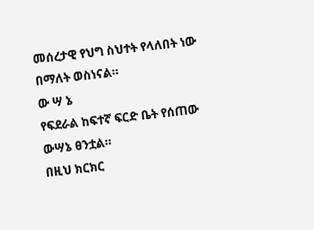መሰረታዊ የህግ ስህተት የላለበት ነው በማለት ወስነናል።
ው ሣ ኔ
የፍደራል ከፍተኛ ፍርድ ቤት የሰጠው ውሣኔ ፀንቷል።
በዚህ ክርክር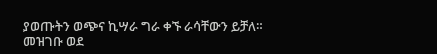ያወጡትን ወጭና ኪሣራ ግራ ቀኙ ራሳቸውን ይቻለ።
መዝገቡ ወደ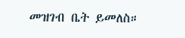መዝገብ ቤት ይመለስ።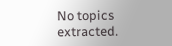No topics extracted.